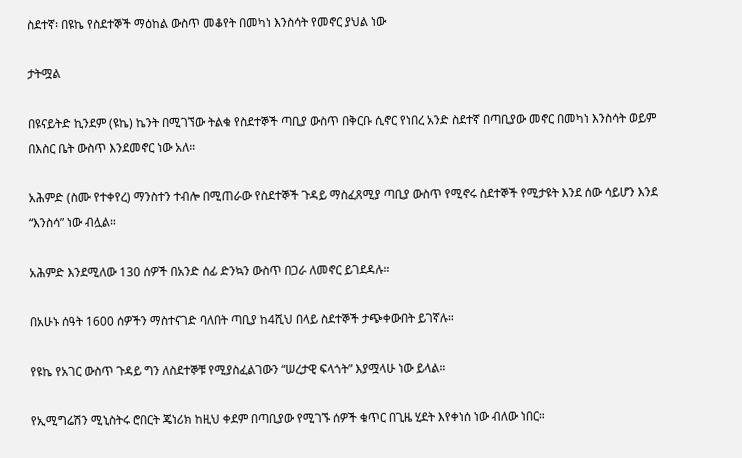ስደተኛ፡ በዩኬ የስደተኞች ማዕከል ውስጥ መቆየት በመካነ እንስሳት የመኖር ያህል ነው

ታትሟል

በዩናይትድ ኪንደም (ዩኬ) ኬንት በሚገኘው ትልቁ የስደተኞች ጣቢያ ውስጥ በቅርቡ ሲኖር የነበረ አንድ ስደተኛ በጣቢያው መኖር በመካነ እንስሳት ወይም በእስር ቤት ውስጥ እንደመኖር ነው አለ።

አሕምድ (ስሙ የተቀየረ) ማንስተን ተብሎ በሚጠራው የስደተኞች ጉዳይ ማስፈጸሚያ ጣቢያ ውስጥ የሚኖሩ ስደተኞች የሚታዩት እንደ ሰው ሳይሆን እንደ “እንስሳ” ነው ብሏል።

አሕምድ እንደሚለው 130 ሰዎች በአንድ ሰፊ ድንኳን ውስጥ በጋራ ለመኖር ይገደዳሉ።

በአሁኑ ሰዓት 1600 ሰዎችን ማስተናገድ ባለበት ጣቢያ ከ4ሺህ በላይ ስደተኞች ታጭቀውበት ይገኛሉ።

የዩኬ የአገር ውስጥ ጉዳይ ግን ለስደተኞቹ የሚያስፈልገውን “ሠረታዊ ፍላጎት” እያሟላሁ ነው ይላል።

የኢሚግሬሽን ሚኒስትሩ ሮበርት ጄነሪክ ከዚህ ቀደም በጣቢያው የሚገኙ ሰዎች ቁጥር በጊዜ ሂደት እየቀነሰ ነው ብለው ነበር።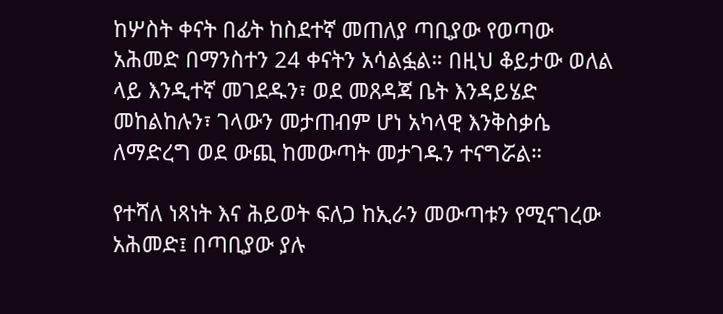ከሦስት ቀናት በፊት ከስደተኛ መጠለያ ጣቢያው የወጣው አሕመድ በማንስተን 24 ቀናትን አሳልፏል። በዚህ ቆይታው ወለል ላይ እንዲተኛ መገደዱን፣ ወደ መጸዳጃ ቤት እንዳይሄድ መከልከሉን፣ ገላውን መታጠብም ሆነ አካላዊ እንቅስቃሴ ለማድረግ ወደ ውጪ ከመውጣት መታገዱን ተናግሯል።

የተሻለ ነጻነት እና ሕይወት ፍለጋ ከኢራን መውጣቱን የሚናገረው አሕመድ፤ በጣቢያው ያሉ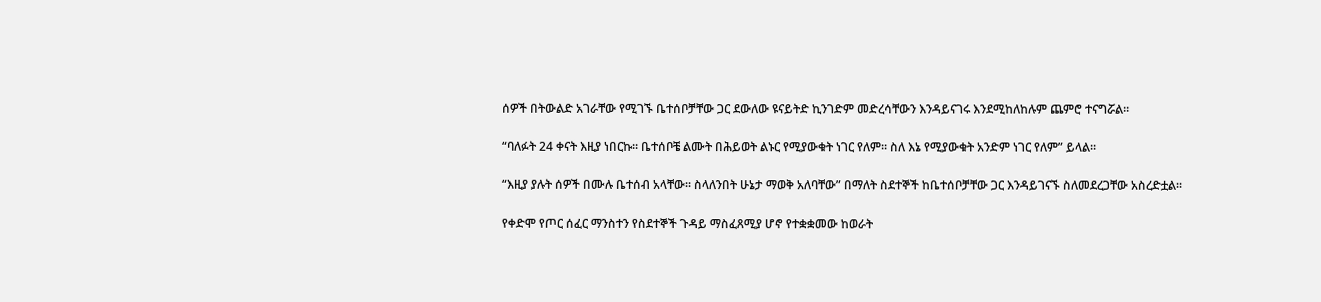ሰዎች በትውልድ አገራቸው የሚገኙ ቤተሰቦቻቸው ጋር ደውለው ዩናይትድ ኪንገድም መድረሳቸውን እንዳይናገሩ እንደሚከለከሉም ጨምሮ ተናግሯል።

“ባለፉት 24 ቀናት እዚያ ነበርኩ። ቤተሰቦቼ ልሙት በሕይወት ልኑር የሚያውቁት ነገር የለም። ስለ እኔ የሚያውቁት አንድም ነገር የለም” ይላል።

“እዚያ ያሉት ሰዎች በሙሉ ቤተሰብ አላቸው። ስላለንበት ሁኔታ ማወቅ አለባቸው” በማለት ስደተኞች ከቤተሰቦቻቸው ጋር እንዳይገናኙ ስለመደረጋቸው አስረድቷል።

የቀድሞ የጦር ሰፈር ማንስተን የስደተኞች ጉዳይ ማስፈጸሚያ ሆኖ የተቋቋመው ከወራት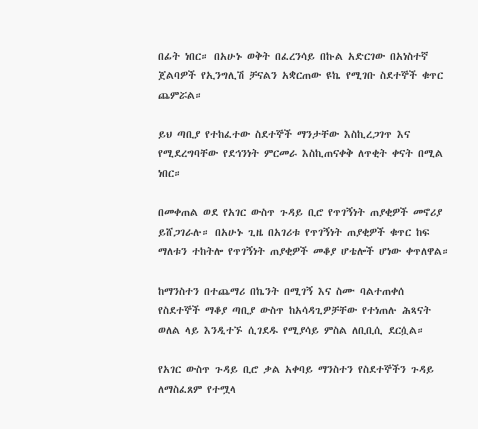በፊት ነበር። በአሁኑ ወቅት በፈረንሳይ በኩል አድርገው በአነስተኛ ጀልባዎች የኢንግሊሽ ቻናልን አቋርጠው ዩኬ የሚገቡ ስደተኞች ቁጥር ጨምሯል።

ይህ ጣቢያ የተከፈተው ስደተኞች ማንታቸው እስኪረጋገጥ እና የሚደረግባቸው የደኅንነት ምርመራ እስኪጠናቀቅ ለጥቂት ቀናት በሚል ነበር።

በመቀጠል ወደ የአገር ውስጥ ጉዳይ ቢሮ የጥገኝነት ጠያቂዎች መኖሪያ ይሸጋገራሉ። በአሁኑ ጊዜ በአገሪቱ የጥገኝነት ጠያቂዎች ቁጥር ከፍ ማለቱን ተከትሎ የጥገኝነት ጠያቂዎች መቆያ ሆቴሎች ሆነው ቀጥለዋል።

ከማንስተን በተጨማሪ በኬንት በሚገኝ እና ስሙ ባልተጠቀሰ የስደተኞች ማቆያ ጣቢያ ውስጥ ከአሳዳጊዎቻቸው የተነጠሉ ሕጻናት ወለል ላይ እንዲተኙ ሲገደዱ የሚያሳይ ምስል ለቢቢሲ ደርሷል።

የአገር ውስጥ ጉዳይ ቢሮ ቃል አቀባይ ማንስተን የስደተኞችን ጉዳይ ለማስፈጸም የተሟላ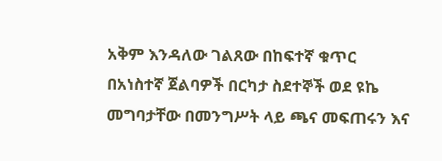አቅም እንዳለው ገልጸው በከፍተኛ ቁጥር በአነስተኛ ጀልባዎች በርካታ ስደተኞች ወደ ዩኬ መግባታቸው በመንግሥት ላይ ጫና መፍጠሩን እና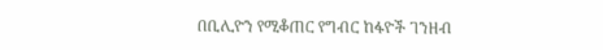በቢሊዮን የሚቆጠር የግብር ከፋዮች ገንዘብ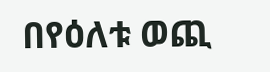በየዕለቱ ወጪ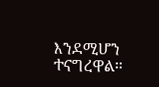እንደሚሆን ተናግረዋል።